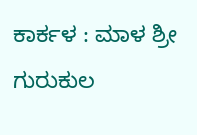ಕಾರ್ಕಳ : ಮಾಳ ಶ್ರೀ ಗುರುಕುಲ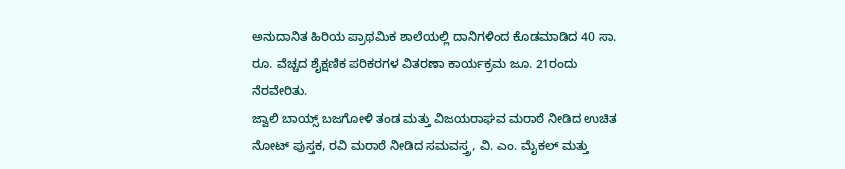ಅನುದಾನಿತ ಹಿರಿಯ ಪ್ರಾಥಮಿಕ ಶಾಲೆಯಲ್ಲಿ ದಾನಿಗಳಿಂದ ಕೊಡಮಾಡಿದ 40 ಸಾ. ರೂ. ವೆಚ್ಚದ ಶೈಕ್ಷಣಿಕ ಪರಿಕರಗಳ ವಿತರಣಾ ಕಾರ್ಯಕ್ರಮ ಜೂ. 21ರಂದು ನೆರವೇರಿತು.
ಜ್ವಾಲಿ ಬಾಯ್ಸ್ ಬಜಗೋಳಿ ತಂಡ ಮತ್ತು ವಿಜಯರಾಘವ ಮರಾಠೆ ನೀಡಿದ ಉಚಿತ ನೋಟ್ ಪುಸ್ತಕ, ರವಿ ಮರಾಠೆ ನೀಡಿದ ಸಮವಸ್ತ್ರ, ವಿ. ಎಂ. ಮೈಕಲ್ ಮತ್ತು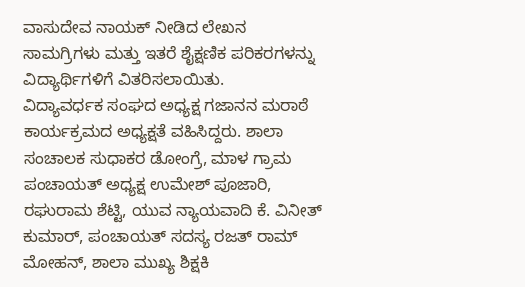ವಾಸುದೇವ ನಾಯಕ್ ನೀಡಿದ ಲೇಖನ ಸಾಮಗ್ರಿಗಳು ಮತ್ತು ಇತರೆ ಶೈಕ್ಷಣಿಕ ಪರಿಕರಗಳನ್ನು ವಿದ್ಯಾರ್ಥಿಗಳಿಗೆ ವಿತರಿಸಲಾಯಿತು.
ವಿದ್ಯಾವರ್ಧಕ ಸಂಘದ ಅಧ್ಯಕ್ಷ ಗಜಾನನ ಮರಾಠೆ ಕಾರ್ಯಕ್ರಮದ ಅಧ್ಯಕ್ಷತೆ ವಹಿಸಿದ್ದರು. ಶಾಲಾ ಸಂಚಾಲಕ ಸುಧಾಕರ ಡೋಂಗ್ರೆ, ಮಾಳ ಗ್ರಾಮ ಪಂಚಾಯತ್ ಅಧ್ಯಕ್ಷ ಉಮೇಶ್ ಪೂಜಾರಿ, ರಘುರಾಮ ಶೆಟ್ಟಿ, ಯುವ ನ್ಯಾಯವಾದಿ ಕೆ. ವಿನೀತ್ ಕುಮಾರ್, ಪಂಚಾಯತ್ ಸದಸ್ಯ ರಜತ್ ರಾಮ್ ಮೋಹನ್, ಶಾಲಾ ಮುಖ್ಯ ಶಿಕ್ಷಕಿ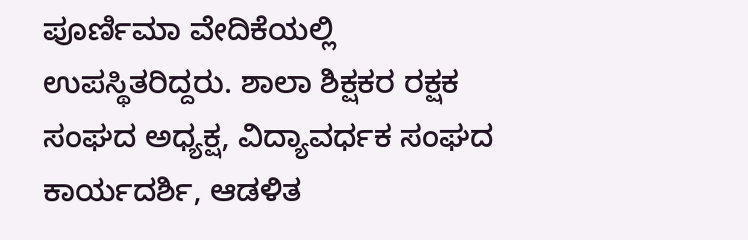ಪೂರ್ಣಿಮಾ ವೇದಿಕೆಯಲ್ಲಿ ಉಪಸ್ಥಿತರಿದ್ದರು. ಶಾಲಾ ಶಿಕ್ಷಕರ ರಕ್ಷಕ ಸಂಘದ ಅಧ್ಯಕ್ಷ, ವಿದ್ಯಾವರ್ಧಕ ಸಂಘದ ಕಾರ್ಯದರ್ಶಿ, ಆಡಳಿತ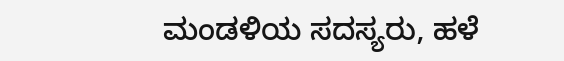ಮಂಡಳಿಯ ಸದಸ್ಯರು, ಹಳೆ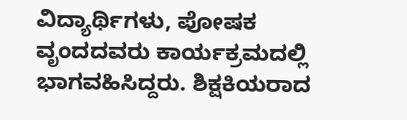ವಿದ್ಯಾರ್ಥಿಗಳು, ಪೋಷಕ ವೃಂದದವರು ಕಾರ್ಯಕ್ರಮದಲ್ಲಿ ಭಾಗವಹಿಸಿದ್ದರು. ಶಿಕ್ಷಕಿಯರಾದ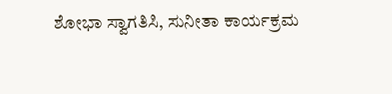ಶೋಭಾ ಸ್ವಾಗತಿಸಿ, ಸುನೀತಾ ಕಾರ್ಯಕ್ರಮ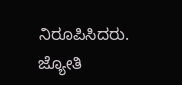ನಿರೂಪಿಸಿದರು. ಜ್ಯೋತಿ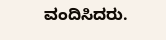ವಂದಿಸಿದರು.